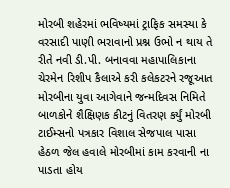મોરબી શહેરમાં ભવિષ્યમાં ટ્રાફિક સમસ્યા કે વરસાદી પાણી ભરાવાનો પ્રશ્ન ઉભો ન થાય તે રીતે નવી ડી.પી. બનાવવા મહાપાલિકાના ચેરમેન રિશીપ કૈલાએ કરી કલેકટરને રજૂઆત મોરબીના યુવા આગેવાને જન્મદિવસ નિમિતે બાળકોને શૈક્ષિણક કીટનું વિતરણ કર્યું મોરબી ટાઈમ્સનો પત્રકાર વિશાલ સેજપાલ પાસા હેઠળ જેલ હવાલે મોરબીમાં કામ કરવાની ના પાડતા હોય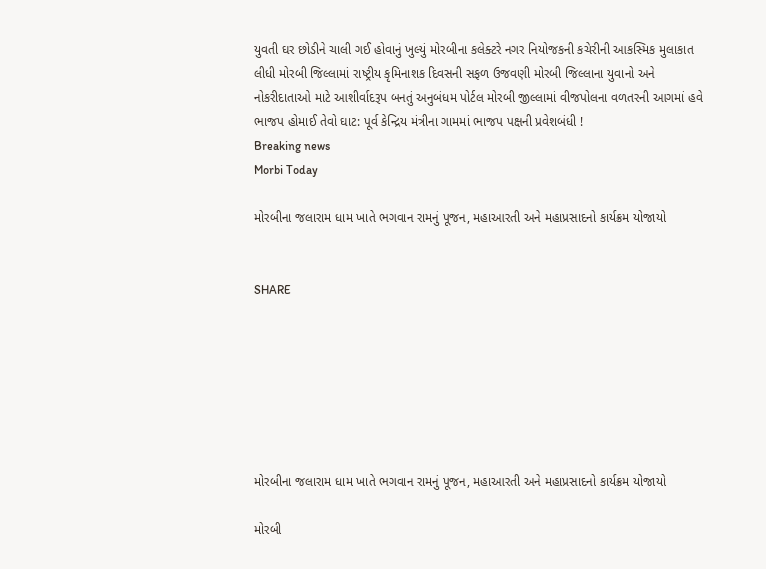યુવતી ઘર છોડીને ચાલી ગઈ હોવાનું ખુલ્યું મોરબીના કલેક્ટરે નગર નિયોજકની કચેરીની આકસ્મિક મુલાકાત લીધી મોરબી જિલ્લામાં રાષ્ટ્રીય કૃમિનાશક દિવસની સફળ ઉજવણી મોરબી જિલ્લાના યુવાનો અને નોકરીદાતાઓ માટે આશીર્વાદરૂપ બનતું અનુબંધમ પોર્ટલ મોરબી જીલ્લામાં વીજપોલના વળતરની આગમાં હવે ભાજપ હોમાઈ તેવો ઘાટ: પૂર્વ કેન્દ્રિય મંત્રીના ગામમાં ભાજપ પક્ષની પ્રવેશબંધી !
Breaking news
Morbi Today

મોરબીના જલારામ ધામ ખાતે ભગવાન રામનું પૂજન, મહાઆરતી અને મહાપ્રસાદનો કાર્યક્રમ યોજાયો


SHARE







મોરબીના જલારામ ધામ ખાતે ભગવાન રામનું પૂજન, મહાઆરતી અને મહાપ્રસાદનો કાર્યક્રમ યોજાયો

મોરબી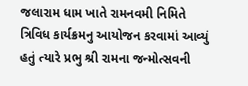જલારામ ધામ ખાતે રામનવમી નિમિતે ત્રિવિધ કાર્યક્રમનુ આયોજન કરવામાં આવ્યું હતું ત્યારે પ્રભુ શ્રી રામના જન્મોત્સવની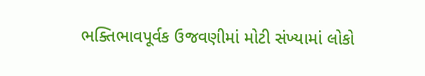ભક્તિભાવપૂર્વક ઉજવણીમાં મોટી સંખ્યામાં લોકો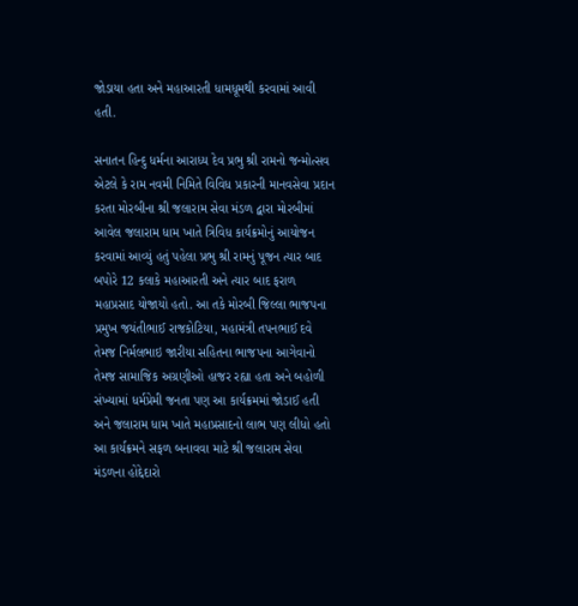જોડાયા હતા અને મહાઆરતી ધામધૂમથી કરવામાં આવી હતી.

સનાતન હિન્દુ ધર્મના આરાધ્ય દેવ પ્રભુ શ્રી રામનો જન્મોત્સવ એટલે કે રામ નવમી નિમિતે વિવિધ પ્રકારની માનવસેવા પ્રદાન કરતા મોરબીના શ્રી જલારામ સેવા મંડળ દ્વારા મોરબીમાં આવેલ જલારામ ધામ ખાતે ત્રિવિધ કાર્યક્રમોનું આયોજન કરવામાં આવ્યું હતું પહેલા પ્રભુ શ્રી રામનું પૂજન ત્યાર બાદ બપોરે 12 કલાકે મહાઆરતી અને ત્યાર બાદ ફરાળ મહાપ્રસાદ યોજાયો હતો. આ તકે મોરબી જિલ્લા ભાજપના પ્રમુખ જયંતીભાઈ રાજકોટિયા, મહામંત્રી તપનભાઈ દવે તેમજ નિર્મલભાઇ જારીયા સહિતના ભાજપના આગેવાનો તેમજ સામાજિક અગ્રણીઓ હાજર રહ્યા હતા અને બહોળી સંખ્યામાં ધર્મપ્રેમી જનતા પણ આ કાર્યક્રમમાં જોડાઈ હતી અને જલારામ ધામ ખાતે મહાપ્રસાદનો લાભ પણ લીધો હતો આ કાર્યક્રમને સફળ બનાવવા માટે શ્રી જલારામ સેવા મંડળના હોદ્દેદારો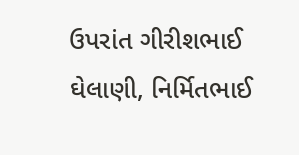ઉપરાંત ગીરીશભાઈ ઘેલાણી, નિર્મિતભાઈ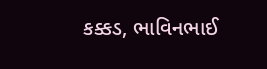કક્કડ, ભાવિનભાઈ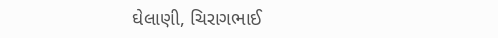ઘેલાણી, ચિરાગભાઈ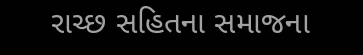રાચ્છ સહિતના સમાજના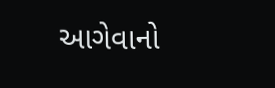આગેવાનો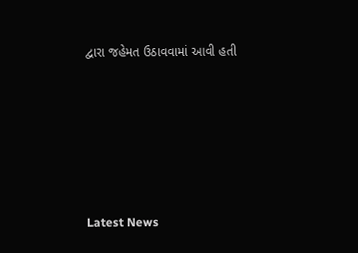દ્વારા જહેમત ઉઠાવવામાં આવી હતી






Latest News